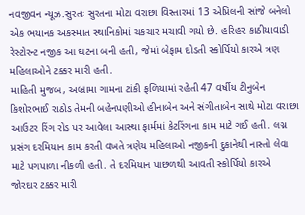નવજીવન ન્યૂઝ.સુરતઃ સુરતના મોટા વરાછા વિસ્તારમાં 13 એપ્રિલની સાંજે બનેલો એક ભયાનક અકસ્માત સ્થાનિકોમાં ચકચાર મચાવી ગયો છે. હરિહર કાઠીયાવાડી રેસ્ટોરન્ટ નજીક આ ઘટના બની હતી, જેમાં બેફામ દોડતી સ્કોર્પિયો કારએ ત્રણ મહિલાઓને ટક્કર મારી હતી.
માહિતી મુજબ, અબ્રામા ગામના ટાંકી ફળિયામાં રહેતી 47 વર્ષીય ટીનુબેન કિશોરભાઈ રાઠોડ તેમની બહેનપણીઓ હીનાબેન અને સંગીતાબેન સાથે મોટા વરાછા આઉટર રિંગ રોડ પર આવેલા આસ્થા ફાર્મમાં કેટરિંગના કામ માટે ગઈ હતી. લગ્ન પ્રસંગ દરમિયાન કામ કરતી વખતે ત્રણેય મહિલાઓ નજીકની દુકાનેથી નાસ્તો લેવા માટે પગપાળા નીકળી હતી. તે દરમિયાન પાછળથી આવતી સ્કોર્પિયો કારએ જોરદાર ટક્કર મારી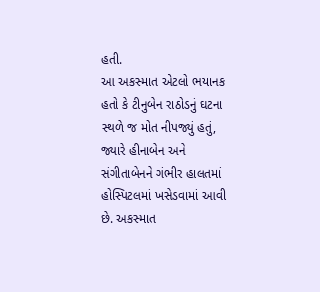હતી.
આ અકસ્માત એટલો ભયાનક હતો કે ટીનુબેન રાઠોડનું ઘટના સ્થળે જ મોત નીપજ્યું હતું, જ્યારે હીનાબેન અને સંગીતાબેનને ગંભીર હાલતમાં હોસ્પિટલમાં ખસેડવામાં આવી છે. અકસ્માત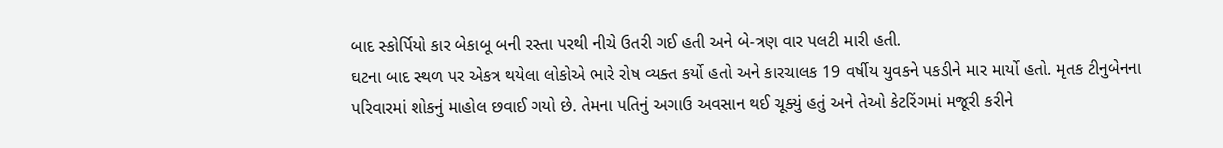બાદ સ્કોર્પિયો કાર બેકાબૂ બની રસ્તા પરથી નીચે ઉતરી ગઈ હતી અને બે-ત્રણ વાર પલટી મારી હતી.
ઘટના બાદ સ્થળ પર એકત્ર થયેલા લોકોએ ભારે રોષ વ્યક્ત કર્યો હતો અને કારચાલક 19 વર્ષીય યુવકને પકડીને માર માર્યો હતો. મૃતક ટીનુબેનના પરિવારમાં શોકનું માહોલ છવાઈ ગયો છે. તેમના પતિનું અગાઉ અવસાન થઈ ચૂક્યું હતું અને તેઓ કેટરિંગમાં મજૂરી કરીને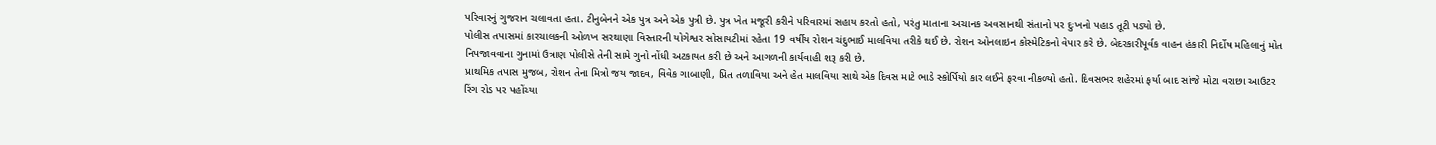પરિવારનું ગુજરાન ચલાવતા હતા. ટીનુબેનને એક પુત્ર અને એક પુત્રી છે. પુત્ર ખેત મજૂરી કરીને પરિવારમાં સહાય કરતો હતો, પરંતુ માતાના અચાનક અવસાનથી સંતાનો પર દુઃખનો પહાડ તૂટી પડ્યો છે.
પોલીસ તપાસમાં કારચાલકની ઓળખ સરથાણા વિસ્તારની યોગેશ્વર સોસાયટીમાં રહેતા 19 વર્ષીય રોશન ચંદુભાઈ માલવિયા તરીકે થઈ છે. રોશન ઓનલાઇન કોસ્મેટિકનો વેપાર કરે છે. બેદરકારીપૂર્વક વાહન હંકારી નિર્દોષ મહિલાનું મોત નિપજાવવાના ગુનામાં ઉત્રાણ પોલીસે તેની સામે ગુનો નોંધી અટકાયત કરી છે અને આગળની કાર્યવાહી શરૂ કરી છે.
પ્રાથમિક તપાસ મુજબ, રોશન તેના મિત્રો જય જાદવ, વિવેક ગાબાણી, પ્રિત તળાવિયા અને હેત માલવિયા સાથે એક દિવસ માટે ભાડે સ્કોર્પિયો કાર લઈને ફરવા નીકળ્યો હતો. દિવસભર શહેરમાં ફર્યા બાદ સાંજે મોટા વરાછા આઉટર રિંગ રોડ પર પહોંચ્યા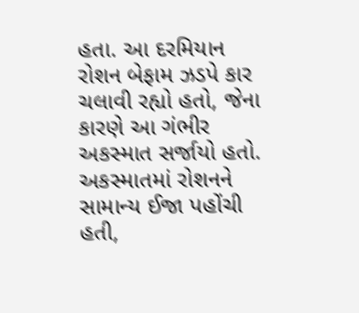હતા. આ દરમિયાન રોશન બેફામ ઝડપે કાર ચલાવી રહ્યો હતો, જેના કારણે આ ગંભીર અકસ્માત સર્જાયો હતો. અકસ્માતમાં રોશનને સામાન્ય ઈજા પહોંચી હતી,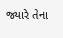જ્યારે તેના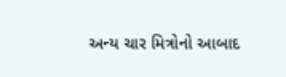અન્ય ચાર મિત્રોનો આબાદ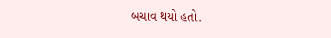બચાવ થયો હતો.